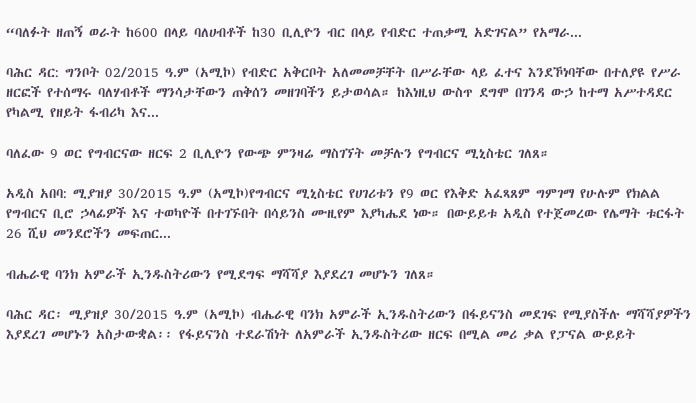“ባለፉት ዘጠኝ ወራት ከ600 በላይ ባለሀብቶች ከ30 ቢሊዮን ብር በላይ የብድር ተጠቃሚ አድገናል” የአማራ...

ባሕር ዳር: ግንቦት 02/2015 ዓ.ም (አሚኮ) የብድር አቅርቦት አለመመቻቸት በሥራቸው ላይ ፈተና እንደኾነባቸው በተለያዩ የሥራ ዘርፎች የተሰማሩ ባለሃብቶች ማንሳታቸውን ጠቅሰን መዘገባችን ይታወሳል። ከእነዚህ ውስጥ ደግሞ በገንዳ ውኃ ከተማ አሥተዳደር የካልሚ የዘይት ፋብሪካ እና...

ባለፈው 9 ወር የግብርናው ዘርፍ 2 ቢሊዮን የውጭ ምንዛሬ ማስገኘት መቻሉን የግብርና ሚኒስቴር ገለጸ።

አዲስ አበባ: ሚያዝያ 30/2015 ዓ.ም (አሚኮ)የግብርና ሚኒስቴር የሀገሪቱን የ9 ወር የእቅድ አፈጻጸም ግምገማ የሁሉም የክልል የግብርና ቢሮ ኃላፊዎች እና ተወካዮች በተገኙበት በሳይንስ ሙዚየም እያካሔደ ነው። በውይይቱ አዲስ የተጀመረው የሌማት ቱርፋት 26 ሺህ መንደሮችን መፍጠር...

ብሔራዊ ባንክ አምራች ኢንዱስትሪውን የሚደግፍ ማሻሻያ እያደረገ መሆኑን ገለጸ።

ባሕር ዳር፡ ሚያዝያ 30/2015 ዓ.ም (አሚኮ) ብሔራዊ ባንክ አምራች ኢንዱስትሪውን በፋይናንስ መደገፍ የሚያስችሉ ማሻሻያዎችን እያደረገ መሆኑን አስታውቋል፡፡ የፋይናንስ ተደራሽነት ለአምራች ኢንዱስትሪው ዘርፍ በሚል መሪ ቃል የፓናል ውይይት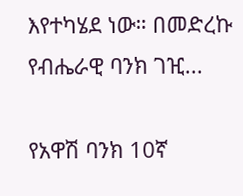እየተካሄደ ነው። በመድረኩ የብሔራዊ ባንክ ገዢ...

የአዋሽ ባንክ 10ኛ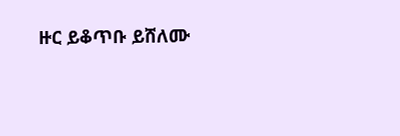ዙር ይቆጥቡ ይሸለሙ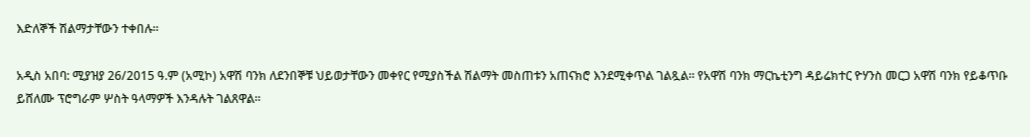እድለኞች ሽልማታቸውን ተቀበሉ።

አዲስ አበባ: ሚያዝያ 26/2015 ዓ.ም (አሚኮ) አዋሽ ባንክ ለደንበኞቹ ህይወታቸውን መቀየር የሚያስችል ሽልማት መስጠቱን አጠናክሮ እንደሚቀጥል ገልጿል። የአዋሽ ባንክ ማርኬቲንግ ዳይሬክተር ዮሃንስ መርጋ አዋሽ ባንክ የይቆጥቡ ይሸለሙ ፕሮግራም ሦስት ዓላማዎች እንዳሉት ገልጸዋል።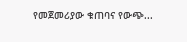የመጀመሪያው ቁጠባና የውጭ...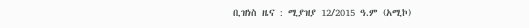ቢዝነስ ዜና : ሚያዝያ 12/2015 ዓ.ም (አሚኮ)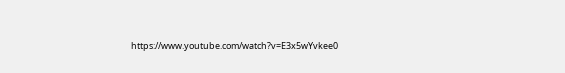https://www.youtube.com/watch?v=E3x5wYvkee0